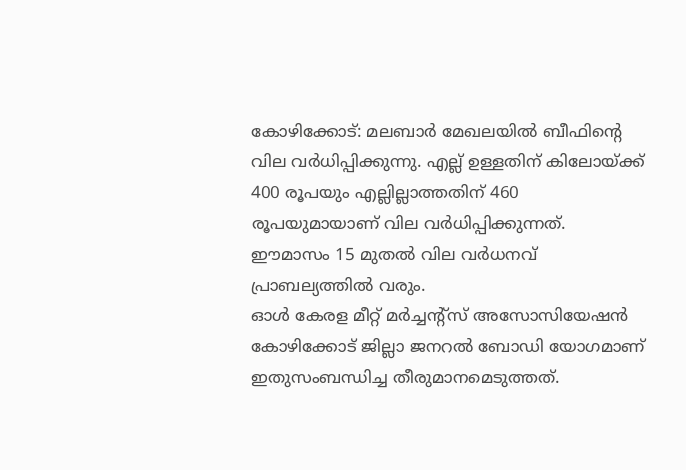കോഴിക്കോട്: മലബാർ മേഖലയിൽ ബീഫിന്റെ വില വർധിപ്പിക്കുന്നു. എല്ല് ഉള്ളതിന് കിലോയ്ക്ക് 400 രൂപയും എല്ലില്ലാത്തതിന് 460 രൂപയുമായാണ് വില വർധിപ്പിക്കുന്നത്. ഈമാസം 15 മുതൽ വില വർധനവ് പ്രാബല്യത്തിൽ വരും.
ഓൾ കേരള മീറ്റ് മർച്ചന്റ്സ് അസോസിയേഷൻ കോഴിക്കോട് ജില്ലാ ജനറൽ ബോഡി യോഗമാണ് ഇതുസംബന്ധിച്ച തീരുമാനമെടുത്തത്.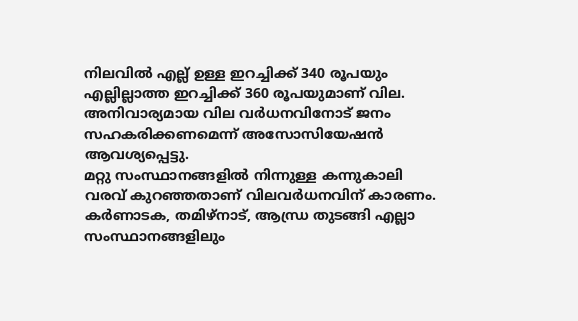നിലവിൽ എല്ല് ഉള്ള ഇറച്ചിക്ക് 340 രൂപയും എല്ലില്ലാത്ത ഇറച്ചിക്ക് 360 രൂപയുമാണ് വില. അനിവാര്യമായ വില വർധനവിനോട് ജനം സഹകരിക്കണമെന്ന് അസോസിയേഷൻ ആവശ്യപ്പെട്ടു.
മറ്റു സംസ്ഥാനങ്ങളിൽ നിന്നുള്ള കന്നുകാലി വരവ് കുറഞ്ഞതാണ് വിലവർധനവിന് കാരണം. കർണാടക, തമിഴ്നാട്, ആന്ധ്ര തുടങ്ങി എല്ലാ സംസ്ഥാനങ്ങളിലും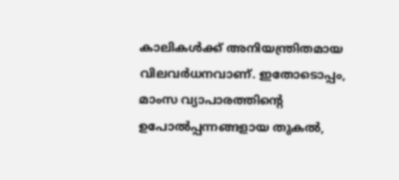കാലികൾക്ക് അനിയന്ത്രിതമായ വിലവർധനവാണ്. ഇതോടൊപ്പം, മാംസ വ്യാപാരത്തിന്റെ ഉപോൽപ്പന്നങ്ങളായ തുകൽ,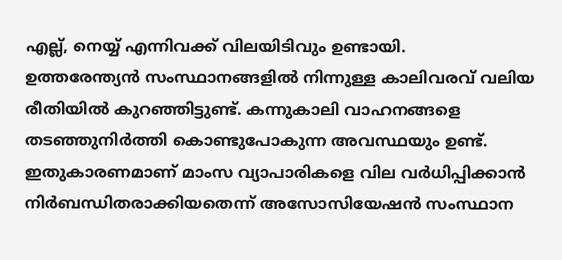എല്ല്, നെയ്യ് എന്നിവക്ക് വിലയിടിവും ഉണ്ടായി.
ഉത്തരേന്ത്യൻ സംസ്ഥാനങ്ങളിൽ നിന്നുള്ള കാലിവരവ് വലിയ രീതിയിൽ കുറഞ്ഞിട്ടുണ്ട്. കന്നുകാലി വാഹനങ്ങളെ തടഞ്ഞുനിർത്തി കൊണ്ടുപോകുന്ന അവസ്ഥയും ഉണ്ട്. ഇതുകാരണമാണ് മാംസ വ്യാപാരികളെ വില വർധിപ്പിക്കാൻ നിർബന്ധിതരാക്കിയതെന്ന് അസോസിയേഷൻ സംസ്ഥാന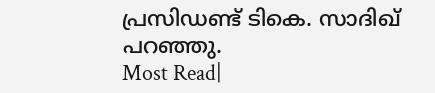പ്രസിഡണ്ട് ടികെ. സാദിഖ് പറഞ്ഞു.
Most Read|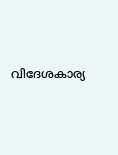വിദേശകാര്യ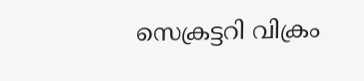സെക്രട്ടറി വിക്രം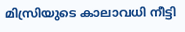മിസ്രിയുടെ കാലാവധി നീട്ടി